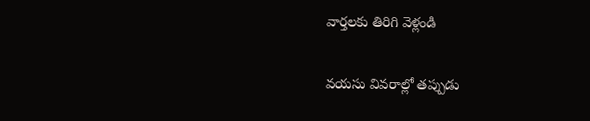వార్తలకు తిరిగి వెళ్లండి

వయసు వివరాల్లో తప్పుడు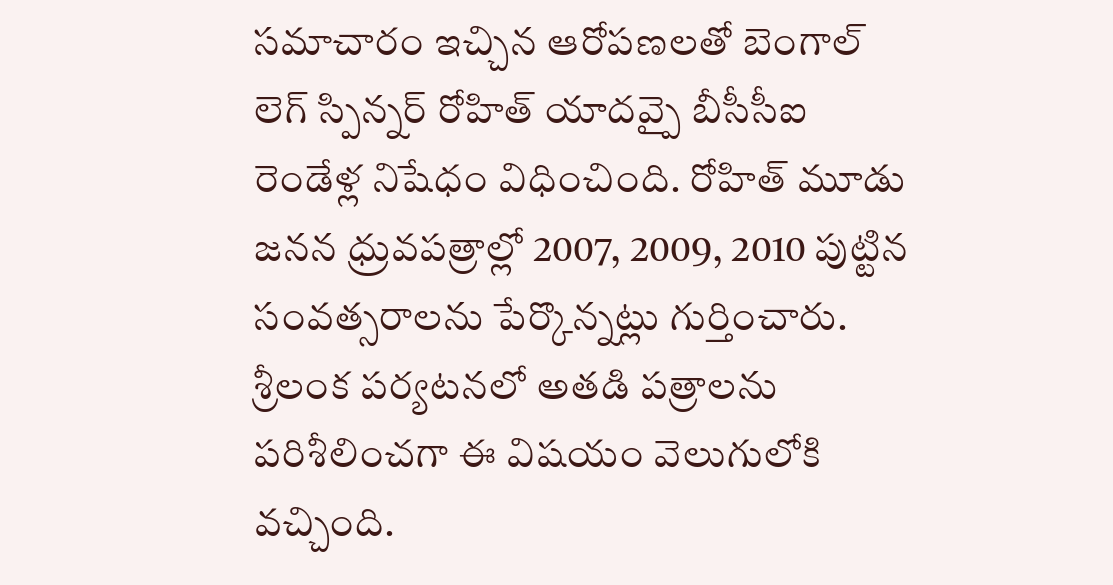సమాచారం ఇచ్చిన ఆరోపణలతో బెంగాల్ లెగ్ స్పిన్నర్ రోహిత్ యాదవ్పై బీసీసీఐ రెండేళ్ల నిషేధం విధించింది. రోహిత్ మూడు జనన ధ్రువపత్రాల్లో 2007, 2009, 2010 పుట్టిన సంవత్సరాలను పేర్కొన్నట్లు గుర్తించారు.
శ్రీలంక పర్యటనలో అతడి పత్రాలను పరిశీలించగా ఈ విషయం వెలుగులోకి వచ్చింది.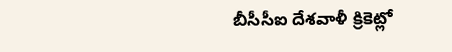బీసీసీఐ దేశవాళీ క్రికెట్లో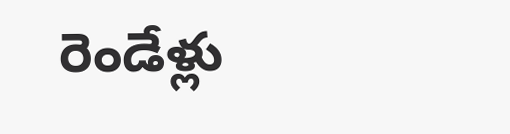రెండేళ్లు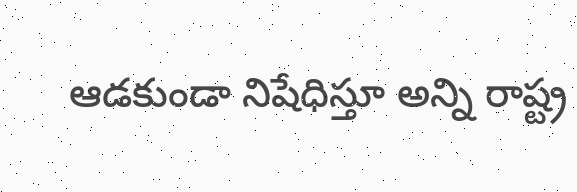ఆడకుండా నిషేధిస్తూ అన్ని రాష్ట్ర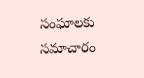సంఘాలకు సమాచారం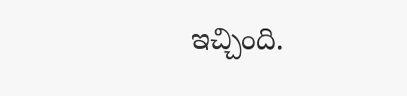ఇచ్చింది.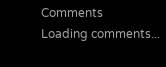Comments
Loading comments...